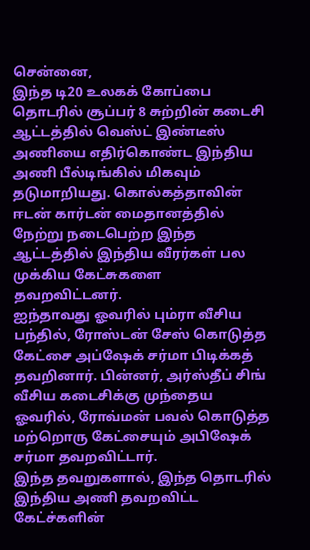சென்னை,
இந்த டி20 உலகக் கோப்பை தொடரில் சூப்பர் 8 சுற்றின் கடைசி ஆட்டத்தில் வெஸ்ட் இண்டீஸ் அணியை எதிர்கொண்ட இந்திய அணி பீல்டிங்கில் மிகவும் தடுமாறியது. கொல்கத்தாவின் ஈடன் கார்டன் மைதானத்தில் நேற்று நடைபெற்ற இந்த ஆட்டத்தில் இந்திய வீரர்கள் பல முக்கிய கேட்சுகளை தவறவிட்டனர்.
ஐந்தாவது ஓவரில் பும்ரா வீசிய பந்தில், ரோஸ்டன் சேஸ் கொடுத்த கேட்சை அப்ஷேக் சர்மா பிடிக்கத் தவறினார். பின்னர், அர்ஸ்தீப் சிங் வீசிய கடைசிக்கு முந்தைய ஓவரில், ரோவ்மன் பவல் கொடுத்த மற்றொரு கேட்சையும் அபிஷேக் சர்மா தவறவிட்டார்.
இந்த தவறுகளால், இந்த தொடரில் இந்திய அணி தவறவிட்ட கேட்ச்களின்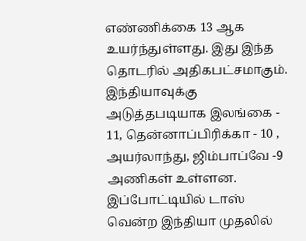எண்ணிக்கை 13 ஆக உயர்ந்துள்ளது. இது இந்த தொடரில் அதிகபட்சமாகும். இந்தியாவுக்கு அடுத்தபடியாக இலங்கை - 11, தென்னாப்பிரிக்கா - 10 , அயர்லாந்து, ஜிம்பாப்வே -9 அணிகள் உள்ளன.
இப்போட்டியில் டாஸ் வென்ற இந்தியா முதலில்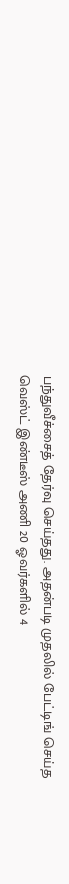பந்துவீச்சைத் தேர்வு செய்தது. அதன்படி முதலில் பேட்டிங் செய்த வெஸ்ட் இண்டீஸ் அணி 20 ஓவர்களில் 4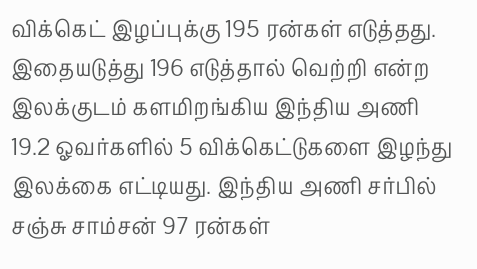விக்கெட் இழப்புக்கு 195 ரன்கள் எடுத்தது. இதையடுத்து 196 எடுத்தால் வெற்றி என்ற இலக்குடம் களமிறங்கிய இந்திய அணி 19.2 ஓவர்களில் 5 விக்கெட்டுகளை இழந்து இலக்கை எட்டியது. இந்திய அணி சர்பில் சஞ்சு சாம்சன் 97 ரன்கள்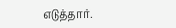எடுத்தார்.